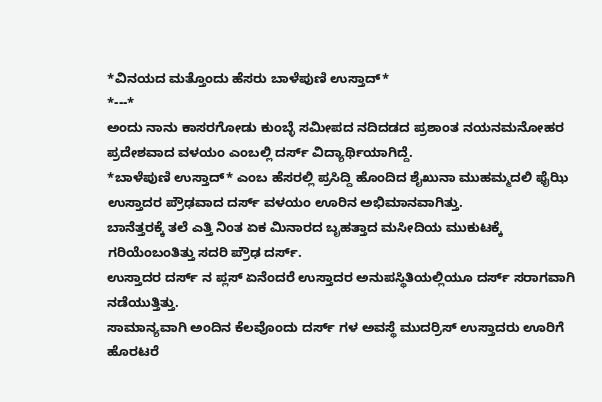*ವಿನಯದ ಮತ್ತೊಂದು ಹೆಸರು ಬಾಳೆಪುಣಿ ಉಸ್ತಾದ್*
*---*
ಅಂದು ನಾನು ಕಾಸರಗೋಡು ಕುಂಬ್ಳೆ ಸಮೀಪದ ನದಿದಡದ ಪ್ರಶಾಂತ ನಯನಮನೋಹರ ಪ್ರದೇಶವಾದ ವಳಯಂ ಎಂಬಲ್ಲಿ ದರ್ಸ್ ವಿದ್ಯಾರ್ಥಿಯಾಗಿದ್ದೆ.
*ಬಾಳೆಪುಣಿ ಉಸ್ತಾದ್* ಎಂಬ ಹೆಸರಲ್ಲಿ ಪ್ರಸಿದ್ದಿ ಹೊಂದಿದ ಶೈಖುನಾ ಮುಹಮ್ಮದಲಿ ಫೈಝಿ ಉಸ್ತಾದರ ಪ್ರೌಢವಾದ ದರ್ಸ್ ವಳಯಂ ಊರಿನ ಅಭಿಮಾನವಾಗಿತ್ತು.
ಬಾನೆತ್ತರಕ್ಕೆ ತಲೆ ಎತ್ತಿ ನಿಂತ ಏಕ ಮಿನಾರದ ಬೃಹತ್ತಾದ ಮಸೀದಿಯ ಮುಕುಟಕ್ಕೆ ಗರಿಯೆಂಬಂತಿತ್ತು ಸದರಿ ಪ್ರೌಢ ದರ್ಸ್.
ಉಸ್ತಾದರ ದರ್ಸ್ ನ ಪ್ಲಸ್ ಏನೆಂದರೆ ಉಸ್ತಾದರ ಅನುಪಸ್ಥಿತಿಯಲ್ಲಿಯೂ ದರ್ಸ್ ಸರಾಗವಾಗಿ ನಡೆಯುತ್ತಿತ್ತು.
ಸಾಮಾನ್ಯವಾಗಿ ಅಂದಿನ ಕೆಲವೊಂದು ದರ್ಸ್ ಗಳ ಅವಸ್ಥೆ ಮುದರ್ರಿಸ್ ಉಸ್ತಾದರು ಊರಿಗೆ ಹೊರಟರೆ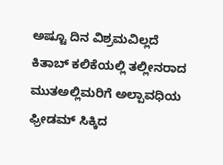ಅಷ್ಟೂ ದಿನ ವಿಶ್ರಮವಿಲ್ಲದೆ ಕಿತಾಬ್ ಕಲಿಕೆಯಲ್ಲಿ ತಲ್ಲೀನರಾದ ಮುತಅಲ್ಲಿಮರಿಗೆ ಅಲ್ಪಾವಧಿಯ ಫ್ರೀಡಮ್ ಸಿಕ್ಕಿದ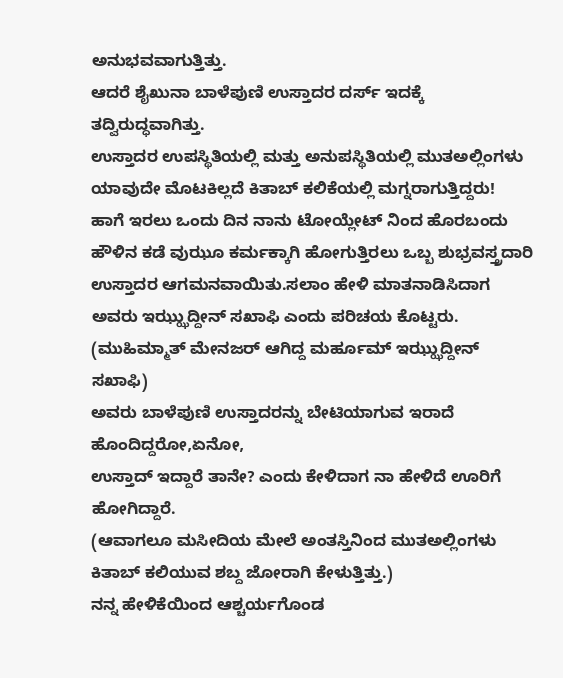ಅನುಭವವಾಗುತ್ತಿತ್ತು.
ಆದರೆ ಶೈಖುನಾ ಬಾಳೆಪುಣಿ ಉಸ್ತಾದರ ದರ್ಸ್ ಇದಕ್ಕೆ ತದ್ವಿರುದ್ಧವಾಗಿತ್ತು.
ಉಸ್ತಾದರ ಉಪಸ್ಥಿತಿಯಲ್ಲಿ ಮತ್ತು ಅನುಪಸ್ಥಿತಿಯಲ್ಲಿ ಮುತಅಲ್ಲಿಂಗಳು ಯಾವುದೇ ಮೊಟಕಿಲ್ಲದೆ ಕಿತಾಬ್ ಕಲಿಕೆಯಲ್ಲಿ ಮಗ್ನರಾಗುತ್ತಿದ್ದರು!
ಹಾಗೆ ಇರಲು ಒಂದು ದಿನ ನಾನು ಟೋಯ್ಲೇಟ್ ನಿಂದ ಹೊರಬಂದು ಹೌಳಿನ ಕಡೆ ವುಝೂ ಕರ್ಮಕ್ಕಾಗಿ ಹೋಗುತ್ತಿರಲು ಒಬ್ಬ ಶುಭ್ರವಸ್ತ್ರದಾರಿ ಉಸ್ತಾದರ ಆಗಮನವಾಯಿತು.ಸಲಾಂ ಹೇಳಿ ಮಾತನಾಡಿಸಿದಾಗ ಅವರು ಇಝ್ಝುದ್ದೀನ್ ಸಖಾಫಿ ಎಂದು ಪರಿಚಯ ಕೊಟ್ಟರು.
(ಮುಹಿಮ್ಮಾತ್ ಮೇನಜರ್ ಆಗಿದ್ದ ಮರ್ಹೂಮ್ ಇಝ್ಝುದ್ದೀನ್ ಸಖಾಫಿ)
ಅವರು ಬಾಳೆಪುಣಿ ಉಸ್ತಾದರನ್ನು ಬೇಟಿಯಾಗುವ ಇರಾದೆ ಹೊಂದಿದ್ದರೋ,ಏನೋ,
ಉಸ್ತಾದ್ ಇದ್ದಾರೆ ತಾನೇ? ಎಂದು ಕೇಳಿದಾಗ ನಾ ಹೇಳಿದೆ ಊರಿಗೆ ಹೋಗಿದ್ದಾರೆ.
(ಆವಾಗಲೂ ಮಸೀದಿಯ ಮೇಲೆ ಅಂತಸ್ತಿನಿಂದ ಮುತಅಲ್ಲಿಂಗಳು ಕಿತಾಬ್ ಕಲಿಯುವ ಶಬ್ದ ಜೋರಾಗಿ ಕೇಳುತ್ತಿತ್ತು.)
ನನ್ನ ಹೇಳಿಕೆಯಿಂದ ಆಶ್ಚರ್ಯಗೊಂಡ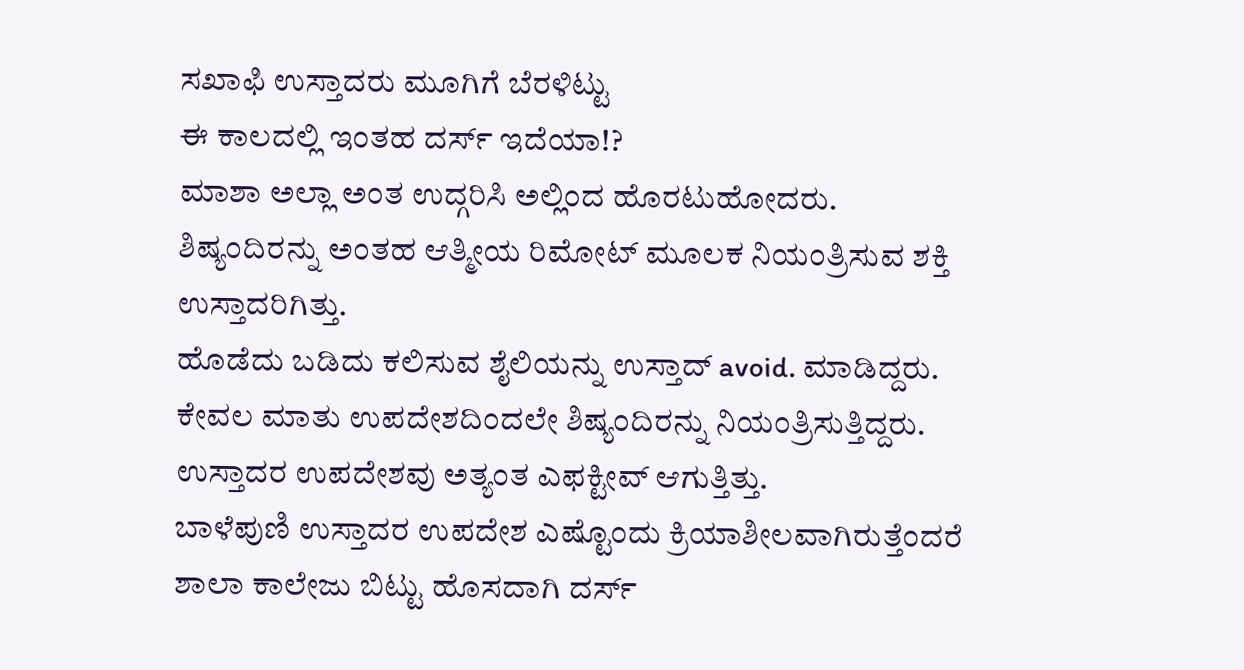ಸಖಾಫಿ ಉಸ್ತಾದರು ಮೂಗಿಗೆ ಬೆರಳಿಟ್ಟು
ಈ ಕಾಲದಲ್ಲಿ ಇಂತಹ ದರ್ಸ್ ಇದೆಯಾ!?
ಮಾಶಾ ಅಲ್ಲಾ ಅಂತ ಉದ್ಗರಿಸಿ ಅಲ್ಲಿಂದ ಹೊರಟುಹೋದರು.
ಶಿಷ್ಯಂದಿರನ್ನು ಅಂತಹ ಆತ್ಮೀಯ ರಿಮೋಟ್ ಮೂಲಕ ನಿಯಂತ್ರಿಸುವ ಶಕ್ತಿ ಉಸ್ತಾದರಿಗಿತ್ತು.
ಹೊಡೆದು ಬಡಿದು ಕಲಿಸುವ ಶೈಲಿಯನ್ನು ಉಸ್ತಾದ್ avoid. ಮಾಡಿದ್ದರು.
ಕೇವಲ ಮಾತು ಉಪದೇಶದಿಂದಲೇ ಶಿಷ್ಯಂದಿರನ್ನು ನಿಯಂತ್ರಿಸುತ್ತಿದ್ದರು.
ಉಸ್ತಾದರ ಉಪದೇಶವು ಅತ್ಯಂತ ಎಫಕ್ಟೀವ್ ಆಗುತ್ತಿತ್ತು.
ಬಾಳೆಪುಣಿ ಉಸ್ತಾದರ ಉಪದೇಶ ಎಷ್ಟೊಂದು ಕ್ರಿಯಾಶೀಲವಾಗಿರುತ್ತೆಂದರೆ
ಶಾಲಾ ಕಾಲೇಜು ಬಿಟ್ಟು ಹೊಸದಾಗಿ ದರ್ಸ್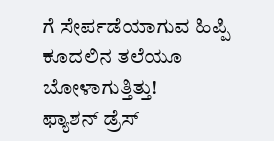ಗೆ ಸೇರ್ಪಡೆಯಾಗುವ ಹಿಪ್ಪಿ ಕೂದಲಿನ ತಲೆಯೂ ಬೋಳಾಗುತ್ತಿತ್ತು!
ಫ್ಯಾಶನ್ ಡ್ರೆಸ್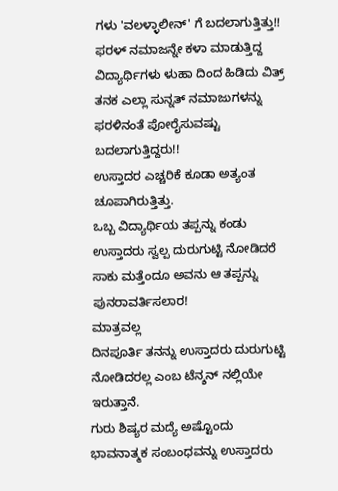ಗಳು 'ವಲಳ್ಳಾಲೀನ್' ಗೆ ಬದಲಾಗುತ್ತಿತ್ತು!!
ಫರಳ್ ನಮಾಜನ್ನೇ ಕಳಾ ಮಾಡುತ್ತಿದ್ದ ವಿದ್ಯಾರ್ಥಿಗಳು ಳುಹಾ ದಿಂದ ಹಿಡಿದು ವಿತ್ರ್ ತನಕ ಎಲ್ಲಾ ಸುನ್ನತ್ ನಮಾಜುಗಳನ್ನು ಫರಳಿನಂತೆ ಪೋರೈಸುವಷ್ಟು ಬದಲಾಗುತ್ತಿದ್ದರು!!
ಉಸ್ತಾದರ ಎಚ್ಚರಿಕೆ ಕೂಡಾ ಅತ್ಯಂತ ಚೂಪಾಗಿರುತ್ತಿತ್ತು.
ಒಬ್ಬ ವಿದ್ಯಾರ್ಥಿಯ ತಪ್ಪನ್ನು ಕಂಡು ಉಸ್ತಾದರು ಸ್ವಲ್ಪ ದುರುಗುಟ್ಟಿ ನೋಡಿದರೆ ಸಾಕು ಮತ್ತೆಂದೂ ಅವನು ಆ ತಪ್ಪನ್ನು ಪುನರಾವರ್ತಿಸಲಾರ!
ಮಾತ್ರವಲ್ಲ
ದಿನಪೂರ್ತಿ ತನನ್ನು ಉಸ್ತಾದರು ದುರುಗುಟ್ಟಿ ನೋಡಿದರಲ್ಲ ಎಂಬ ಟೆನ್ಶನ್ ನಲ್ಲಿಯೇ ಇರುತ್ತಾನೆ.
ಗುರು ಶಿಷ್ಯರ ಮದ್ಯೆ ಅಷ್ಟೊಂದು ಭಾವನಾತ್ಮಕ ಸಂಬಂಧವನ್ನು ಉಸ್ತಾದರು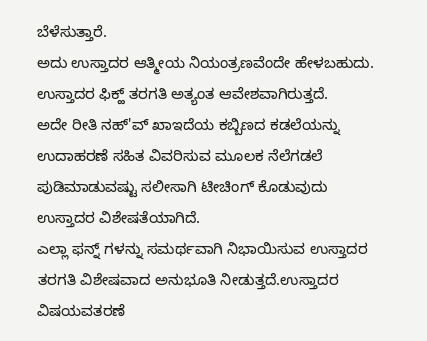ಬೆಳೆಸುತ್ತಾರೆ.
ಅದು ಉಸ್ತಾದರ ಆತ್ಮೀಯ ನಿಯಂತ್ರಣವೆಂದೇ ಹೇಳಬಹುದು.
ಉಸ್ತಾದರ ಫಿಕ್ಹ್ ತರಗತಿ ಅತ್ಯಂತ ಆವೇಶವಾಗಿರುತ್ತದೆ.
ಅದೇ ರೀತಿ ನಹ್'ವ್ ಖಾಇದೆಯ ಕಬ್ಬಿಣದ ಕಡಲೆಯನ್ನು ಉದಾಹರಣೆ ಸಹಿತ ವಿವರಿಸುವ ಮೂಲಕ ನೆಲೆಗಡಲೆ ಪುಡಿಮಾಡುವಷ್ಟು ಸಲೀಸಾಗಿ ಟೀಚಿಂಗ್ ಕೊಡುವುದು ಉಸ್ತಾದರ ವಿಶೇಷತೆಯಾಗಿದೆ.
ಎಲ್ಲಾ ಫನ್ನ್ ಗಳನ್ನು ಸಮರ್ಥವಾಗಿ ನಿಭಾಯಿಸುವ ಉಸ್ತಾದರ ತರಗತಿ ವಿಶೇಷವಾದ ಅನುಭೂತಿ ನೀಡುತ್ತದೆ.ಉಸ್ತಾದರ ವಿಷಯವತರಣೆ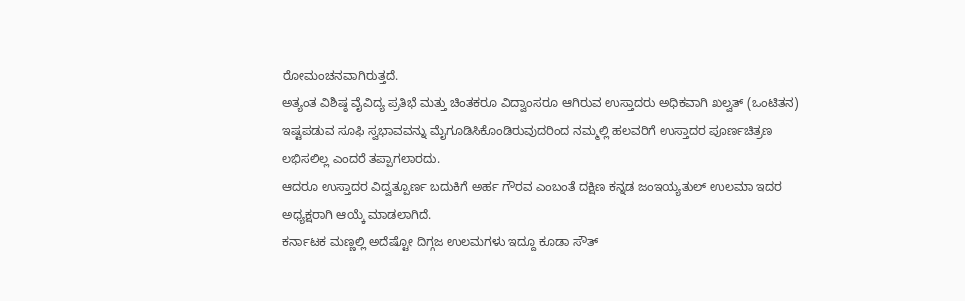ರೋಮಂಚನವಾಗಿರುತ್ತದೆ.
ಅತ್ಯಂತ ವಿಶಿಷ್ಠ ವೈವಿದ್ಯ ಪ್ರತಿಭೆ ಮತ್ತು ಚಿಂತಕರೂ ವಿದ್ವಾಂಸರೂ ಆಗಿರುವ ಉಸ್ತಾದರು ಅಧಿಕವಾಗಿ ಖಲ್ವತ್ (ಒಂಟಿತನ) ಇಷ್ಟಪಡುವ ಸೂಫಿ ಸ್ವಭಾವವನ್ನು ಮೈಗೂಡಿಸಿಕೊಂಡಿರುವುದರಿಂದ ನಮ್ಮಲ್ಲಿ ಹಲವರಿಗೆ ಉಸ್ತಾದರ ಪೂರ್ಣಚಿತ್ರಣ ಲಭಿಸಲಿಲ್ಲ ಎಂದರೆ ತಪ್ಪಾಗಲಾರದು.
ಆದರೂ ಉಸ್ತಾದರ ವಿದ್ವತ್ಪೂರ್ಣ ಬದುಕಿಗೆ ಅರ್ಹ ಗೌರವ ಎಂಬಂತೆ ದಕ್ಷಿಣ ಕನ್ನಡ ಜಂಇಯ್ಯತುಲ್ ಉಲಮಾ ಇದರ ಅಧ್ಯಕ್ಷರಾಗಿ ಆಯ್ಕೆ ಮಾಡಲಾಗಿದೆ.
ಕರ್ನಾಟಕ ಮಣ್ಣಲ್ಲಿ ಅದೆಷ್ಟೋ ದಿಗ್ಗಜ ಉಲಮಗಳು ಇದ್ದೂ ಕೂಡಾ ಸೌತ್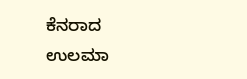ಕೆನರಾದ ಉಲಮಾ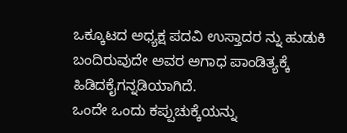ಒಕ್ಕೂಟದ ಅಧ್ಯಕ್ಷ ಪದವಿ ಉಸ್ತಾದರ ನ್ನು ಹುಡುಕಿ ಬಂದಿರುವುದೇ ಅವರ ಅಗಾಧ ಪಾಂಡಿತ್ಯಕ್ಕೆ ಹಿಡಿದಕೈಗನ್ನಡಿಯಾಗಿದೆ.
ಒಂದೇ ಒಂದು ಕಪ್ಪುಚುಕ್ಕೆಯನ್ನು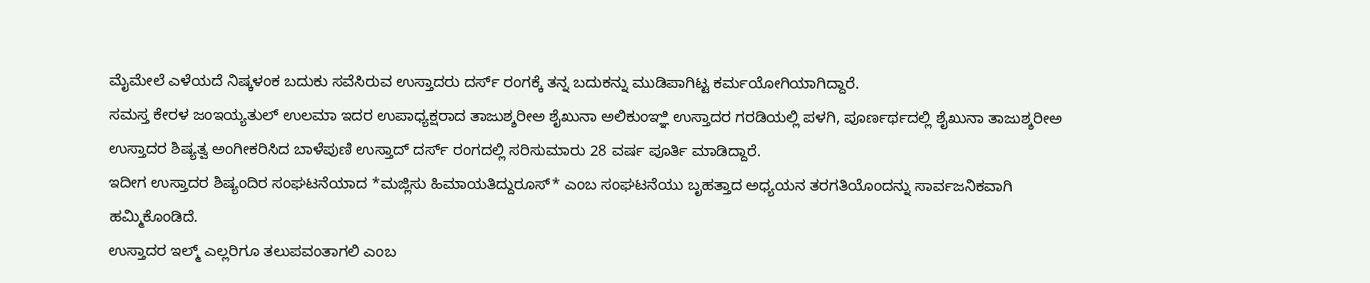ಮೈಮೇಲೆ ಎಳೆಯದೆ ನಿಷ್ಕಳಂಕ ಬದುಕು ಸವೆಸಿರುವ ಉಸ್ತಾದರು ದರ್ಸ್ ರಂಗಕ್ಕೆ ತನ್ನ ಬದುಕನ್ನು ಮುಡಿಪಾಗಿಟ್ಟ ಕರ್ಮಯೋಗಿಯಾಗಿದ್ದಾರೆ.
ಸಮಸ್ತ ಕೇರಳ ಜಂಇಯ್ಯತುಲ್ ಉಲಮಾ ಇದರ ಉಪಾಧ್ಯಕ್ಷರಾದ ತಾಜುಶ್ಶರೀಅ ಶೈಖುನಾ ಅಲಿಕುಂಞ್ಞಿ ಉಸ್ತಾದರ ಗರಡಿಯಲ್ಲಿ ಪಳಗಿ, ಪೂರ್ಣರ್ಥದಲ್ಲಿ ಶೈಖುನಾ ತಾಜುಶ್ಶರೀಅ ಉಸ್ತಾದರ ಶಿಷ್ಯತ್ವ ಅಂಗೀಕರಿಸಿದ ಬಾಳೆಪುಣಿ ಉಸ್ತಾದ್ ದರ್ಸ್ ರಂಗದಲ್ಲಿ ಸರಿಸುಮಾರು 28 ವರ್ಷ ಪೂರ್ತಿ ಮಾಡಿದ್ದಾರೆ.
ಇದೀಗ ಉಸ್ತಾದರ ಶಿಷ್ಯಂದಿರ ಸಂಘಟನೆಯಾದ *ಮಜ್ಲಿಸು ಹಿಮಾಯತಿದ್ದುರೂಸ್* ಎಂಬ ಸಂಘಟನೆಯು ಬೃಹತ್ತಾದ ಅಧ್ಯಯನ ತರಗತಿಯೊಂದನ್ನು ಸಾರ್ವಜನಿಕವಾಗಿ ಹಮ್ಮಿಕೊಂಡಿದೆ.
ಉಸ್ತಾದರ ಇಲ್ಮ್ ಎಲ್ಲರಿಗೂ ತಲುಪವಂತಾಗಲಿ ಎಂಬ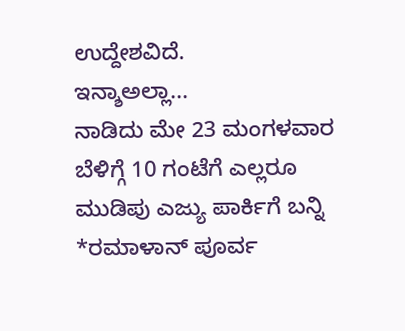ಉದ್ದೇಶವಿದೆ.
ಇನ್ಶಾಅಲ್ಲಾ...
ನಾಡಿದು ಮೇ 23 ಮಂಗಳವಾರ ಬೆಳಿಗ್ಗೆ 10 ಗಂಟೆಗೆ ಎಲ್ಲರೂ ಮುಡಿಪು ಎಜ್ಯು ಪಾರ್ಕಿಗೆ ಬನ್ನಿ
*ರಮಾಳಾನ್ ಪೂರ್ವ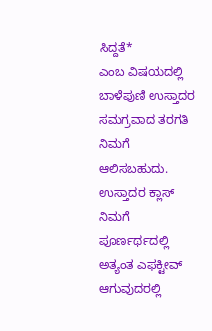ಸಿದ್ದತೆ*
ಎಂಬ ವಿಷಯದಲ್ಲಿ ಬಾಳೆಪುಣಿ ಉಸ್ತಾದರ ಸಮಗ್ರವಾದ ತರಗತಿ ನಿಮಗೆ ಆಲಿಸಬಹುದು.
ಉಸ್ತಾದರ ಕ್ಲಾಸ್ ನಿಮಗೆ ಪೂರ್ಣರ್ಥದಲ್ಲಿ ಅತ್ಯಂತ ಎಫಕ್ಟೀವ್ ಆಗುವುದರಲ್ಲಿ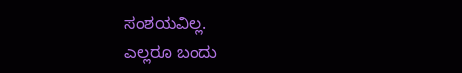ಸಂಶಯವಿಲ್ಲ.
ಎಲ್ಲರೂ ಬಂದು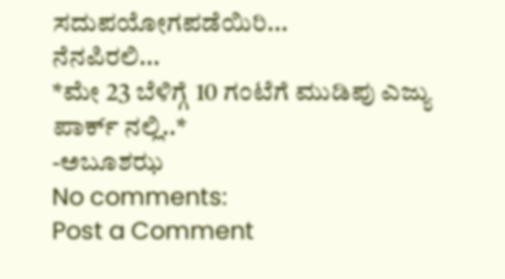ಸದುಪಯೋಗಪಡೆಯಿರಿ...
ನೆನಪಿರಲಿ...
*ಮೇ 23 ಬೆಳಿಗ್ಗೆ 10 ಗಂಟೆಗೆ ಮುಡಿಪು ಎಜ್ಯು ಪಾರ್ಕ್ ನಲ್ಲಿ..*
-ಅಬೂಶಝ
No comments:
Post a Comment